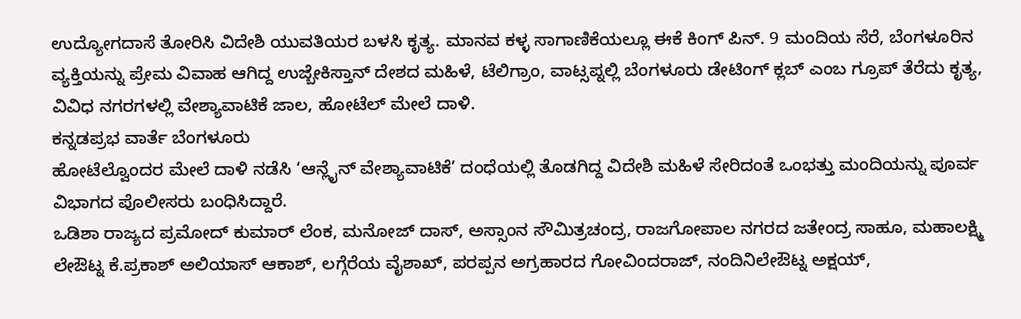ಉದ್ಯೋಗದಾಸೆ ತೋರಿಸಿ ವಿದೇಶಿ ಯುವತಿಯರ ಬಳಸಿ ಕೃತ್ಯ. ಮಾನವ ಕಳ್ಳ ಸಾಗಾಣಿಕೆಯಲ್ಲೂ ಈಕೆ ಕಿಂಗ್ ಪಿನ್. 9 ಮಂದಿಯ ಸೆರೆ, ಬೆಂಗಳೂರಿನ ವ್ಯಕ್ತಿಯನ್ನು ಪ್ರೇಮ ವಿವಾಹ ಆಗಿದ್ದ ಉಜ್ಬೇಕಿಸ್ತಾನ್ ದೇಶದ ಮಹಿಳೆ, ಟೆಲಿಗ್ರಾಂ, ವಾಟ್ಸಪ್ನಲ್ಲಿ ಬೆಂಗಳೂರು ಡೇಟಿಂಗ್ ಕ್ಲಬ್ ಎಂಬ ಗ್ರೂಪ್ ತೆರೆದು ಕೃತ್ಯ, ವಿವಿಧ ನಗರಗಳಲ್ಲಿ ವೇಶ್ಯಾವಾಟಿಕೆ ಜಾಲ, ಹೋಟೆಲ್ ಮೇಲೆ ದಾಳಿ.
ಕನ್ನಡಪ್ರಭ ವಾರ್ತೆ ಬೆಂಗಳೂರು
ಹೋಟೆಲ್ವೊಂದರ ಮೇಲೆ ದಾಳಿ ನಡೆಸಿ ‘ಆನ್ಲೈನ್ ವೇಶ್ಯಾವಾಟಿಕೆ’ ದಂಧೆಯಲ್ಲಿ ತೊಡಗಿದ್ದ ವಿದೇಶಿ ಮಹಿಳೆ ಸೇರಿದಂತೆ ಒಂಭತ್ತು ಮಂದಿಯನ್ನು ಪೂರ್ವ ವಿಭಾಗದ ಪೊಲೀಸರು ಬಂಧಿಸಿದ್ದಾರೆ.
ಒಡಿಶಾ ರಾಜ್ಯದ ಪ್ರಮೋದ್ ಕುಮಾರ್ ಲೆಂಕ, ಮನೋಜ್ ದಾಸ್, ಅಸ್ಸಾಂನ ಸೌಮಿತ್ರಚಂದ್ರ, ರಾಜಗೋಪಾಲ ನಗರದ ಜತೇಂದ್ರ ಸಾಹೂ, ಮಹಾಲಕ್ಷ್ಮಿ ಲೇಔಟ್ನ ಕೆ.ಪ್ರಕಾಶ್ ಅಲಿಯಾಸ್ ಆಕಾಶ್, ಲಗ್ಗೆರೆಯ ವೈಶಾಖ್, ಪರಪ್ಪನ ಅಗ್ರಹಾರದ ಗೋವಿಂದರಾಜ್, ನಂದಿನಿಲೇಔಟ್ನ ಅಕ್ಷಯ್,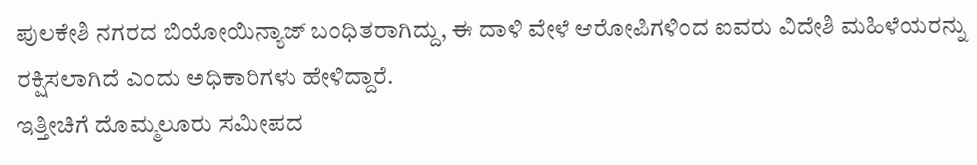ಪುಲಕೇಶಿ ನಗರದ ಬಿಯೋಯಿನ್ಯಾಜ್ ಬಂಧಿತರಾಗಿದ್ದು, ಈ ದಾಳಿ ವೇಳೆ ಆರೋಪಿಗಳಿಂದ ಐವರು ವಿದೇಶಿ ಮಹಿಳೆಯರನ್ನು ರಕ್ಷಿಸಲಾಗಿದೆ ಎಂದು ಅಧಿಕಾರಿಗಳು ಹೇಳಿದ್ದಾರೆ.
ಇತ್ತೀಚಿಗೆ ದೊಮ್ಮಲೂರು ಸಮೀಪದ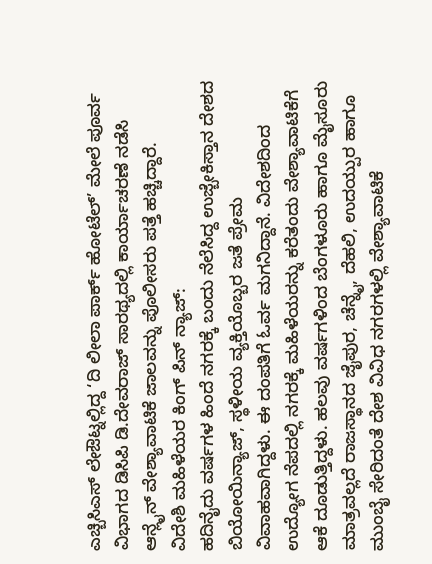ಎಚ್ಬಿಸಿಎಸ್ ಲೇಔಟ್ನಲ್ಲಿದ್ದ ‘ದಿ ಲೀಲಾ ಪಾರ್ಕ್ ಹೋಟೆಲ್’ ಮೇಲೆ ಪೂರ್ವ ವಿಭಾಗದ ಡಿಸಿಪಿ ಡಿ.ದೇವರಾಜ್ ಸಾರಥ್ಯದಲ್ಲಿ ಕಾರ್ಯಾಚರಣೆ ನಡೆಸಿ ಆನ್ಲೈನ್ ವೇಶ್ಯಾವಾಟಿಕೆ ಜಾಲವನ್ನು ಪೊಲೀಸರು ಪತ್ತೆ ಹಚ್ಚಿದ್ದಾರೆ.
ವಿದೇಶಿ ಮಹಿಳೆಯರ ಕಿಂಗ್ ಪಿನ್ ನ್ಯಾಜ್:
ಹದಿನೈದು ವರ್ಷಗಳ ಹಿಂದೆ ನಗರಕ್ಕೆ ಬಂದು ನೆಲೆಸಿದ್ದ ಉಜ್ಬೇಕಿಸ್ತಾನ ದೇಶದ ಬಿಯೋಯಿನ್ಯಾಜ್, ಸ್ಥಳೀಯ ವ್ಯಕ್ತಿಯೊಬ್ಬರ ಜತೆ ಪ್ರೇಮ ವಿವಾಹವಾಗಿದ್ದಳು. ಈ ದಂಪತಿಗೆ ಓರ್ವ ಮಗನಿದ್ದಾನೆ. ವಿದೇಶದಿಂದ ಉದ್ಯೋಗ ನೆಪದಲ್ಲಿ ನಗರಕ್ಕೆ ಮಹಿಳೆಯರನ್ನು ಕರೆತಂದು ವೇಶ್ಯಾವಾಟಿಕೆಗೆ ಆಕೆ ದೂಡುತ್ತಿದ್ದಳು. ಹಲವು ವರ್ಷಗಳಿಂದ ಬೆಂಗಳೂರು ಹಾಗೂ ಮೈಸೂರು ಮಾತ್ರವಲ್ಲದೆ ರಾಜಸ್ಥಾನದ ಜೈಪುರ, ಚೆನ್ನೈ, ದೆಹಲಿ, ಉದಯ್ಪುರ ಹಾಗೂ ಮುಂಬೈ ಸೇರಿದಂತೆ ದೇಶ ವಿವಿಧ ನಗರಗಳಲ್ಲಿ ವೇಶ್ಯಾವಾಟಿಕೆ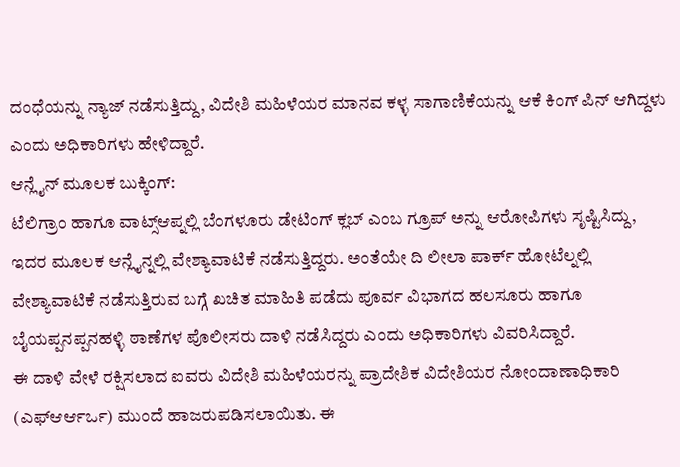ದಂಧೆಯನ್ನು ನ್ಯಾಜ್ ನಡೆಸುತ್ತಿದ್ದು, ವಿದೇಶಿ ಮಹಿಳೆಯರ ಮಾನವ ಕಳ್ಳ ಸಾಗಾಣಿಕೆಯನ್ನು ಆಕೆ ಕಿಂಗ್ ಪಿನ್ ಆಗಿದ್ದಳು ಎಂದು ಅಧಿಕಾರಿಗಳು ಹೇಳಿದ್ದಾರೆ.
ಆನ್ಲೈನ್ ಮೂಲಕ ಬುಕ್ಕಿಂಗ್:
ಟೆಲಿಗ್ರಾಂ ಹಾಗೂ ವಾಟ್ಸ್ಆಪ್ನಲ್ಲಿ ಬೆಂಗಳೂರು ಡೇಟಿಂಗ್ ಕ್ಲಬ್ ಎಂಬ ಗ್ರೂಪ್ ಅನ್ನು ಆರೋಪಿಗಳು ಸೃಷ್ಟಿಸಿದ್ದು, ಇದರ ಮೂಲಕ ಆನ್ಲೈನ್ನಲ್ಲಿ ವೇಶ್ಯಾವಾಟಿಕೆ ನಡೆಸುತ್ತಿದ್ದರು. ಅಂತೆಯೇ ದಿ ಲೀಲಾ ಪಾರ್ಕ್ ಹೋಟೆಲ್ನಲ್ಲಿ ವೇಶ್ಯಾವಾಟಿಕೆ ನಡೆಸುತ್ತಿರುವ ಬಗ್ಗೆ ಖಚಿತ ಮಾಹಿತಿ ಪಡೆದು ಪೂರ್ವ ವಿಭಾಗದ ಹಲಸೂರು ಹಾಗೂ ಬೈಯಪ್ಪನಪ್ಪನಹಳ್ಳಿ ಠಾಣೆಗಳ ಪೊಲೀಸರು ದಾಳಿ ನಡೆಸಿದ್ದರು ಎಂದು ಅಧಿಕಾರಿಗಳು ವಿವರಿಸಿದ್ದಾರೆ.
ಈ ದಾಳಿ ವೇಳೆ ರಕ್ಷಿಸಲಾದ ಐವರು ವಿದೇಶಿ ಮಹಿಳೆಯರನ್ನು ಪ್ರಾದೇಶಿಕ ವಿದೇಶಿಯರ ನೋಂದಾಣಾಧಿಕಾರಿ (ಎಫ್ಆರ್ಆರ್ಒ) ಮುಂದೆ ಹಾಜರುಪಡಿಸಲಾಯಿತು. ಈ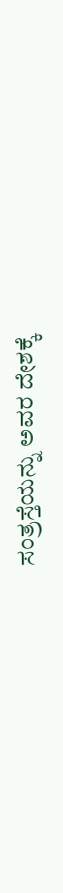ಸಂತ್ರಸ್ತೆಯನ್ನು ಅವರ ದೇಶಕ್ಕೆ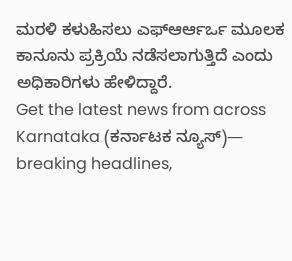ಮರಳಿ ಕಳುಹಿಸಲು ಎಫ್ಆರ್ಆರ್ಒ ಮೂಲಕ ಕಾನೂನು ಪ್ರಕ್ರಿಯೆ ನಡೆಸಲಾಗುತ್ತಿದೆ ಎಂದು ಅಧಿಕಾರಿಗಳು ಹೇಳಿದ್ದಾರೆ.
Get the latest news from across Karnataka (ಕರ್ನಾಟಕ ನ್ಯೂಸ್)— breaking headlines,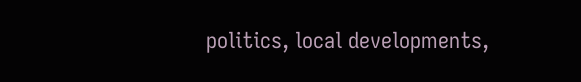politics, local developments,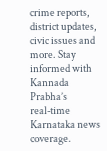crime reports, district updates, civic issues and more. Stay informed with Kannada Prabha’s real‑time Karnataka news coverage.